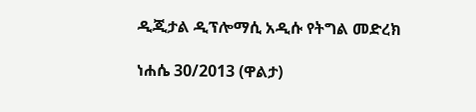ዲጂታል ዲፕሎማሲ አዲሱ የትግል መድረክ

ነሐሴ 30/2013 (ዋልታ)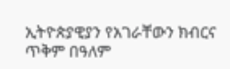ኢትዮጵያዊያን የአገራቸውን ክብርና ጥቅም በዓለም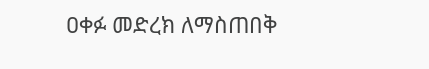ዐቀፉ መድረክ ለማስጠበቅ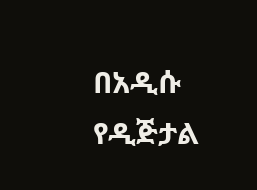በአዲሱ የዲጅታል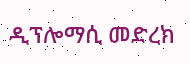ዲፕሎማሲ መድረክ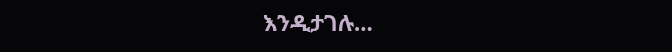እንዲታገሉ…